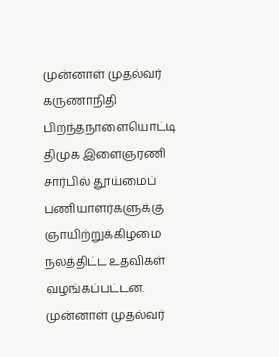முன்னாள் முதல்வர் கருணாநிதி பிறந்தநாளையொட்டி திமுக இளைஞரணி சார்பில் தூய்மைப் பணியாளர்களுக்கு ஞாயிற்றுக்கிழமை நலத்திட்ட உதவிகள் வழங்கப்பட்டன.
முன்னாள் முதல்வர்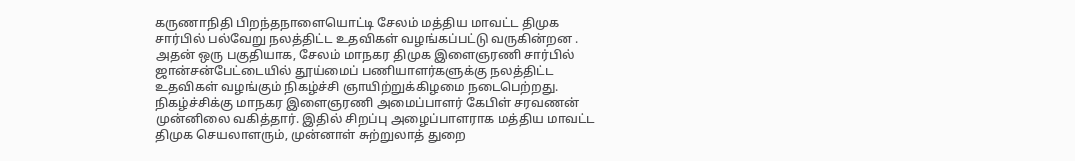கருணாநிதி பிறந்தநாளையொட்டி சேலம் மத்திய மாவட்ட திமுக சார்பில் பல்வேறு நலத்திட்ட உதவிகள் வழங்கப்பட்டு வருகின்றன . அதன் ஒரு பகுதியாக, சேலம் மாநகர திமுக இளைஞரணி சார்பில் ஜான்சன்பேட்டையில் தூய்மைப் பணியாளர்களுக்கு நலத்திட்ட உதவிகள் வழங்கும் நிகழ்ச்சி ஞாயிற்றுக்கிழமை நடைபெற்றது.
நிகழ்ச்சிக்கு மாநகர இளைஞரணி அமைப்பாளர் கேபிள் சரவணன் முன்னிலை வகித்தார். இதில் சிறப்பு அழைப்பாளராக மத்திய மாவட்ட திமுக செயலாளரும், முன்னாள் சுற்றுலாத் துறை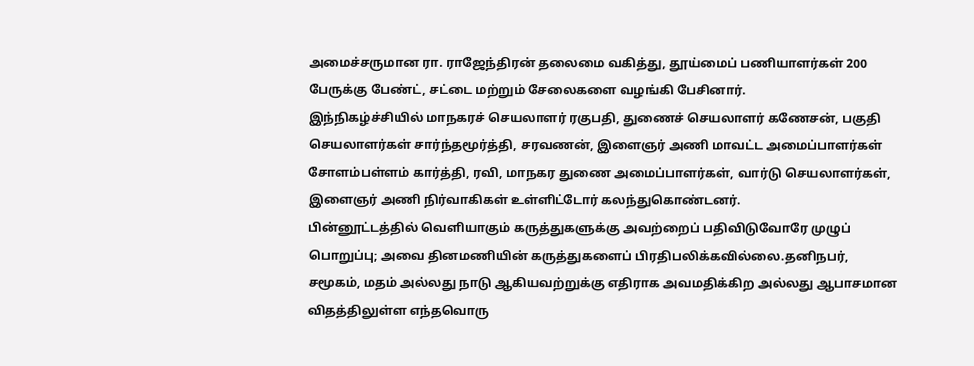அமைச்சருமான ரா. ராஜேந்திரன் தலைமை வகித்து, தூய்மைப் பணியாளர்கள் 200 பேருக்கு பேண்ட், சட்டை மற்றும் சேலைகளை வழங்கி பேசினார்.
இந்நிகழ்ச்சியில் மாநகரச் செயலாளர் ரகுபதி, துணைச் செயலாளர் கணேசன், பகுதி செயலாளர்கள் சார்ந்தமூர்த்தி, சரவணன், இளைஞர் அணி மாவட்ட அமைப்பாளர்கள் சோளம்பள்ளம் கார்த்தி, ரவி, மாநகர துணை அமைப்பாளர்கள், வார்டு செயலாளர்கள், இளைஞர் அணி நிர்வாகிகள் உள்ளிட்டோர் கலந்துகொண்டனர்.
பின்னூட்டத்தில் வெளியாகும் கருத்துகளுக்கு அவற்றைப் பதிவிடுவோரே முழுப் பொறுப்பு; அவை தினமணியின் கருத்துகளைப் பிரதிபலிக்கவில்லை.தனிநபர், சமூகம், மதம் அல்லது நாடு ஆகியவற்றுக்கு எதிராக அவமதிக்கிற அல்லது ஆபாசமான விதத்திலுள்ள எந்தவொரு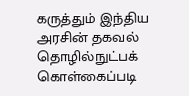கருத்தும் இந்திய அரசின் தகவல் தொழில்நுட்பக் கொள்கைப்படி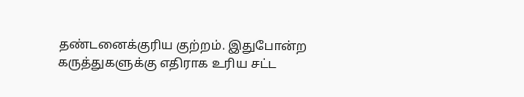தண்டனைக்குரிய குற்றம். இதுபோன்ற கருத்துகளுக்கு எதிராக உரிய சட்ட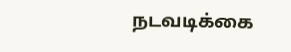நடவடிக்கை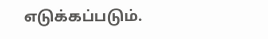எடுக்கப்படும்.